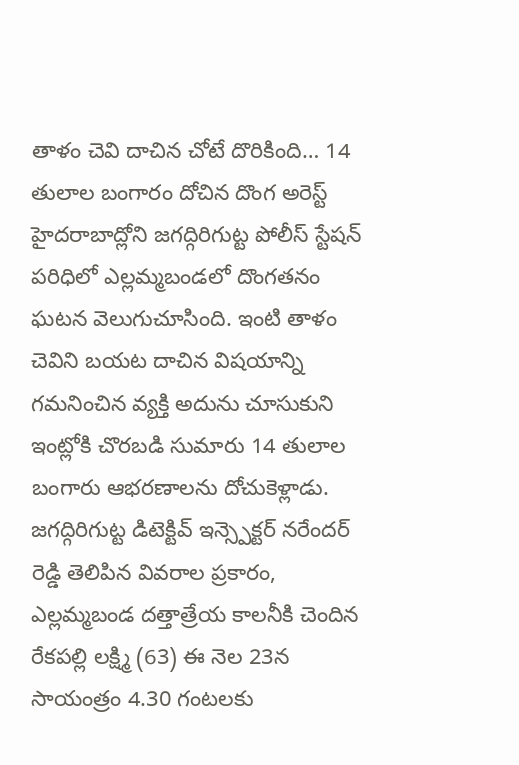తాళం చెవి దాచిన చోటే దొరికింది… 14 తులాల బంగారం దోచిన దొంగ అరెస్ట్
హైదరాబాద్లోని జగద్గిరిగుట్ట పోలీస్ స్టేషన్ పరిధిలో ఎల్లమ్మబండలో దొంగతనం ఘటన వెలుగుచూసింది. ఇంటి తాళం చెవిని బయట దాచిన విషయాన్ని గమనించిన వ్యక్తి అదును చూసుకుని ఇంట్లోకి చొరబడి సుమారు 14 తులాల బంగారు ఆభరణాలను దోచుకెళ్లాడు.
జగద్గిరిగుట్ట డిటెక్టివ్ ఇన్స్పెక్టర్ నరేందర్ రెడ్డి తెలిపిన వివరాల ప్రకారం, ఎల్లమ్మబండ దత్తాత్రేయ కాలనీకి చెందిన రేకపల్లి లక్ష్మి (63) ఈ నెల 23న సాయంత్రం 4.30 గంటలకు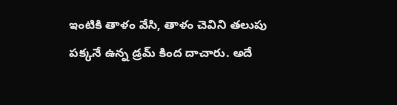ఇంటికి తాళం వేసి, తాళం చెవిని తలుపు పక్కనే ఉన్న డ్రమ్ కింద దాచారు. అదే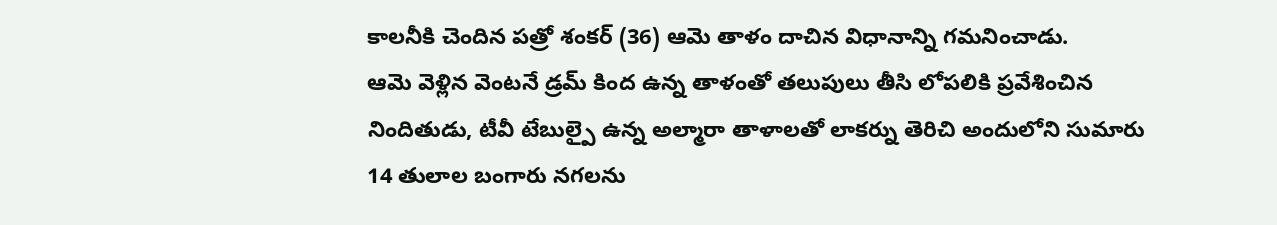కాలనీకి చెందిన పత్రో శంకర్ (36) ఆమె తాళం దాచిన విధానాన్ని గమనించాడు.
ఆమె వెళ్లిన వెంటనే డ్రమ్ కింద ఉన్న తాళంతో తలుపులు తీసి లోపలికి ప్రవేశించిన నిందితుడు, టీవీ టేబుల్పై ఉన్న అల్మారా తాళాలతో లాకర్ను తెరిచి అందులోని సుమారు 14 తులాల బంగారు నగలను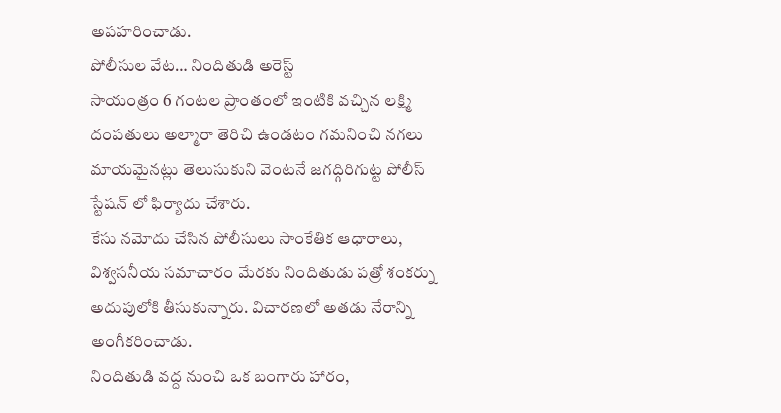అపహరించాడు.
పోలీసుల వేట… నిందితుడి అరెస్ట్
సాయంత్రం 6 గంటల ప్రాంతంలో ఇంటికి వచ్చిన లక్ష్మి దంపతులు అల్మారా తెరిచి ఉండటం గమనించి నగలు మాయమైనట్లు తెలుసుకుని వెంటనే జగద్గిరిగుట్ట పోలీస్ స్టేషన్ లో ఫిర్యాదు చేశారు.
కేసు నమోదు చేసిన పోలీసులు సాంకేతిక ఆధారాలు, విశ్వసనీయ సమాచారం మేరకు నిందితుడు పత్రో శంకర్ను అదుపులోకి తీసుకున్నారు. విచారణలో అతడు నేరాన్ని అంగీకరించాడు.
నిందితుడి వద్ద నుంచి ఒక బంగారు హారం,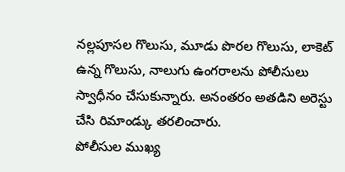నల్లపూసల గొలుసు, మూడు పొరల గొలుసు, లాకెట్ ఉన్న గొలుసు, నాలుగు ఉంగరాలను పోలీసులు స్వాధీనం చేసుకున్నారు. అనంతరం అతడిని అరెస్టు చేసి రిమాండ్కు తరలించారు.
పోలీసుల ముఖ్య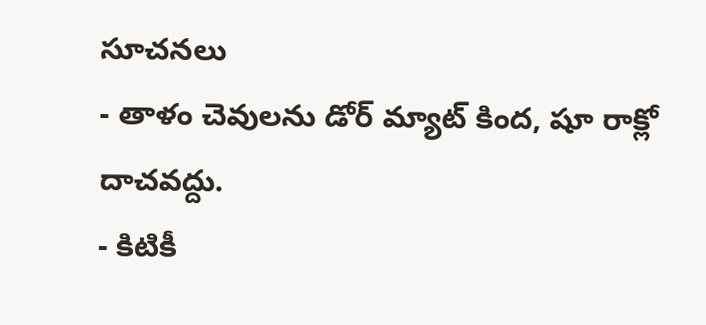సూచనలు
- తాళం చెవులను డోర్ మ్యాట్ కింద, షూ రాక్లో దాచవద్దు.
- కిటికీ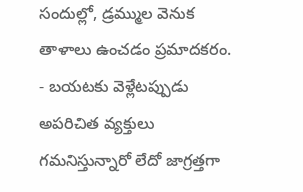సందుల్లో, డ్రమ్ముల వెనుక తాళాలు ఉంచడం ప్రమాదకరం.
- బయటకు వెళ్లేటప్పుడు అపరిచిత వ్యక్తులు గమనిస్తున్నారో లేదో జాగ్రత్తగా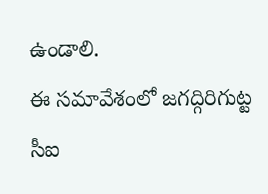ఉండాలి.
ఈ సమావేశంలో జగద్గిరిగుట్ట సీఐ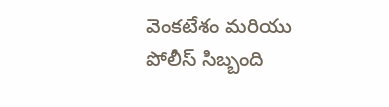వెంకటేశం మరియు పోలీస్ సిబ్బంది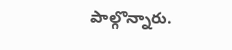పాల్గొన్నారు.